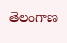తెలంగాణ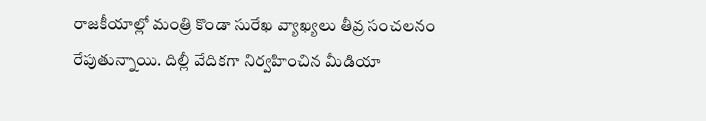రాజకీయాల్లో మంత్రి కొండా సురేఖ వ్యాఖ్యలు తీవ్ర సంచలనం రేపుతున్నాయి. దిల్లీ వేదికగా నిర్వహించిన మీడియా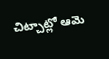చిట్చాట్లో ఆమె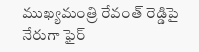ముఖ్యమంత్రి రేవంత్ రెడ్డిపై నేరుగా ఫైర్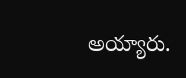అయ్యారు.